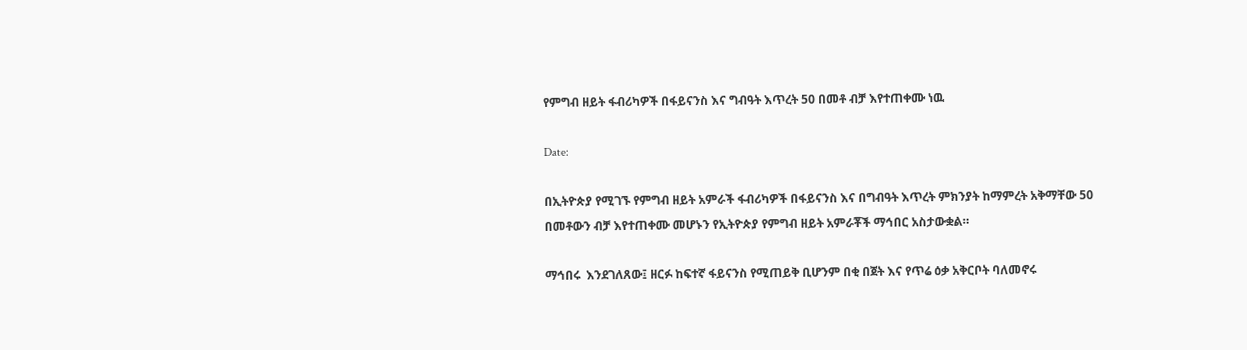የምግብ ዘይት ፋብሪካዎች በፋይናንስ እና ግብዓት እጥረት 50 በመቶ ብቻ እየተጠቀሙ ነዉ

Date:

በኢትዮጵያ የሚገኙ የምግብ ዘይት አምራች ፋብሪካዎች በፋይናንስ እና በግብዓት እጥረት ምክንያት ከማምረት አቅማቸው 50 በመቶውን ብቻ እየተጠቀሙ መሆኑን የኢትዮጵያ የምግብ ዘይት አምራቾች ማኅበር አስታውቋል።

ማኅበሩ  እንደገለጸው፤ ዘርፉ ከፍተኛ ፋይናንስ የሚጠይቅ ቢሆንም በቂ በጀት እና የጥሬ ዕቃ አቅርቦት ባለመኖሩ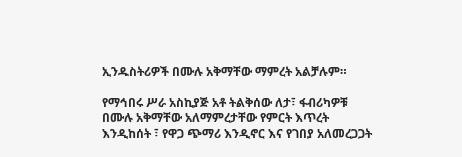ኢንዱስትሪዎች በሙሉ አቅማቸው ማምረት አልቻሉም።

የማኅበሩ ሥራ አስኪያጅ አቶ ትልቅሰው ለታ፣ ፋብሪካዎቹ በሙሉ አቅማቸው አለማምረታቸው የምርት እጥረት እንዲከሰት ፣ የዋጋ ጭማሪ እንዲኖር እና የገበያ አለመረጋጋት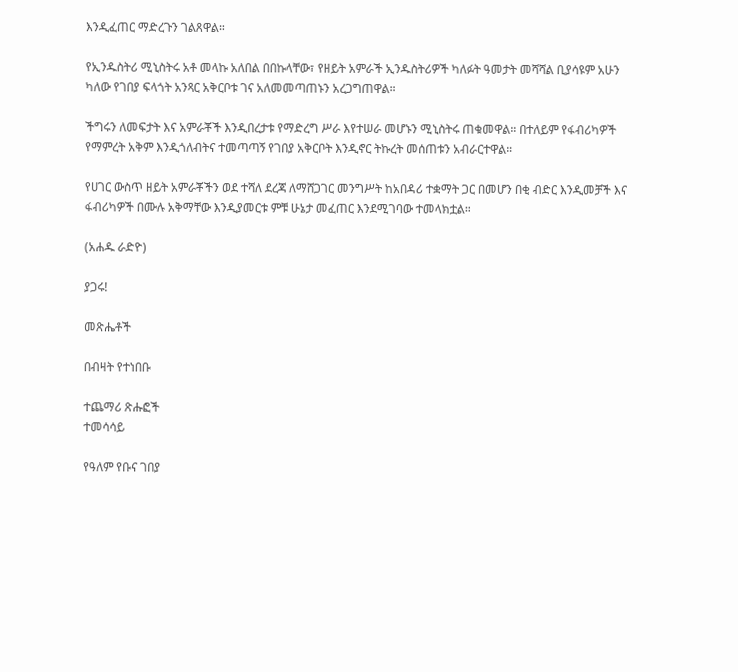እንዲፈጠር ማድረጉን ገልጸዋል።

የኢንዱስትሪ ሚኒስትሩ አቶ መላኩ አለበል በበኩላቸው፣ የዘይት አምራች ኢንዱስትሪዎች ካለፉት ዓመታት መሻሻል ቢያሳዩም አሁን ካለው የገበያ ፍላጎት አንጻር አቅርቦቱ ገና አለመመጣጠኑን አረጋግጠዋል።

ችግሩን ለመፍታት እና አምራቾች እንዲበረታቱ የማድረግ ሥራ እየተሠራ መሆኑን ሚኒስትሩ ጠቁመዋል። በተለይም የፋብሪካዎች የማምረት አቅም እንዲጎለብትና ተመጣጣኝ የገበያ አቅርቦት እንዲኖር ትኩረት መሰጠቱን አብራርተዋል።

የሀገር ውስጥ ዘይት አምራቾችን ወደ ተሻለ ደረጃ ለማሸጋገር መንግሥት ከአበዳሪ ተቋማት ጋር በመሆን በቂ ብድር እንዲመቻች እና ፋብሪካዎች በሙሉ አቅማቸው እንዲያመርቱ ምቹ ሁኔታ መፈጠር እንደሚገባው ተመላክቷል።

(አሐዱ ራድዮ)

ያጋሩ!

መጽሔቶች

በብዛት የተነበቡ

ተጨማሪ ጽሑፎች
ተመሳሳይ

የዓለም የቡና ገበያ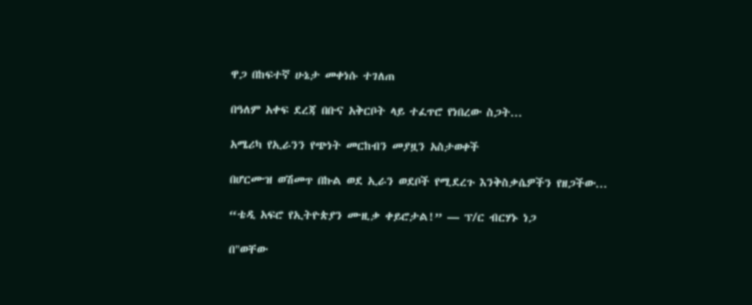ዋጋ በከፍተኛ ሁኔታ መቀነሱ ተገለጠ

በዓለም አቀፍ ደረጃ በቡና አቅርቦት ላይ ተፈጥሮ የነበረው ስጋት...

አሜሪካ የኢራንን የጭነት መርከብን መያዟን አስታወቀች

በሆርሙዝ ወሽመጥ በኩል ወደ ኢራን ወደቦች የሚደረጉ እንቅስቃሴዎችን የዘጋችው...

“ቴዲ አፍሮ የኢትዮጵያን ሙዚቃ ቀይሮታል!” — ፕ/ር ብርሃኑ ነጋ

በ"ወቸው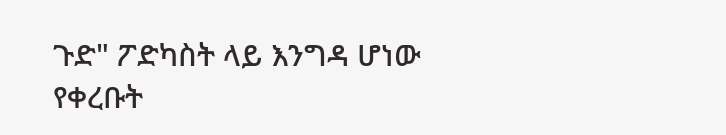ጉድ" ፖድካስት ላይ እንግዳ ሆነው የቀረቡት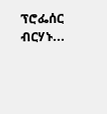ፕሮፌሰር ብርሃኑ...